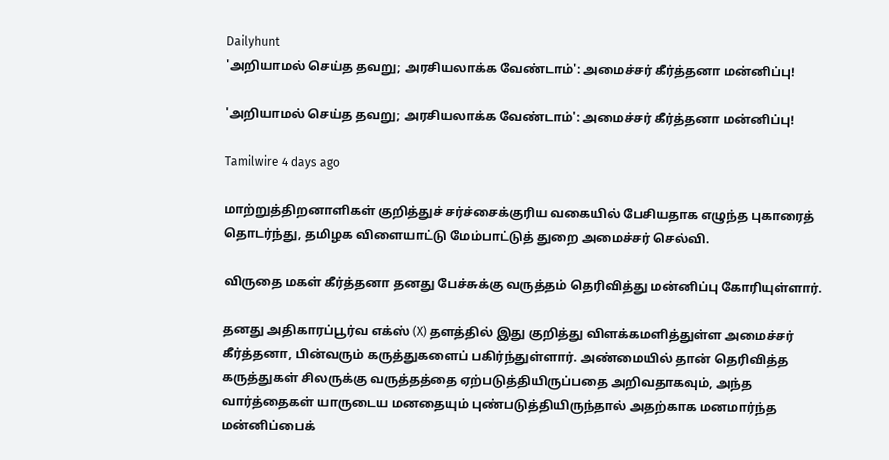Dailyhunt
'அறியாமல் செய்த தவறு; அரசியலாக்க வேண்டாம்': அமைச்சர் கீர்த்தனா மன்னிப்பு!

'அறியாமல் செய்த தவறு; அரசியலாக்க வேண்டாம்': அமைச்சர் கீர்த்தனா மன்னிப்பு!

Tamilwire 4 days ago

மாற்றுத்திறனாளிகள் குறித்துச் சர்ச்சைக்குரிய வகையில் பேசியதாக எழுந்த புகாரைத் தொடர்ந்து, தமிழக விளையாட்டு மேம்பாட்டுத் துறை அமைச்சர் செல்வி.

விருதை மகள் கீர்த்தனா தனது பேச்சுக்கு வருத்தம் தெரிவித்து மன்னிப்பு கோரியுள்ளார்.

தனது அதிகாரப்பூர்வ எக்ஸ் (X) தளத்தில் இது குறித்து விளக்கமளித்துள்ள அமைச்சர் கீர்த்தனா, பின்வரும் கருத்துகளைப் பகிர்ந்துள்ளார். அண்மையில் தான் தெரிவித்த கருத்துகள் சிலருக்கு வருத்தத்தை ஏற்படுத்தியிருப்பதை அறிவதாகவும், அந்த வார்த்தைகள் யாருடைய மனதையும் புண்படுத்தியிருந்தால் அதற்காக மனமார்ந்த மன்னிப்பைக்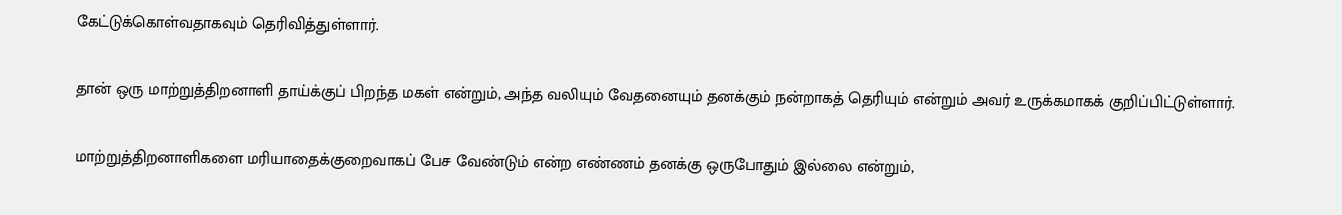கேட்டுக்கொள்வதாகவும் தெரிவித்துள்ளார்.

தான் ஒரு மாற்றுத்திறனாளி தாய்க்குப் பிறந்த மகள் என்றும், அந்த வலியும் வேதனையும் தனக்கும் நன்றாகத் தெரியும் என்றும் அவர் உருக்கமாகக் குறிப்பிட்டுள்ளார்.

மாற்றுத்திறனாளிகளை மரியாதைக்குறைவாகப் பேச வேண்டும் என்ற எண்ணம் தனக்கு ஒருபோதும் இல்லை என்றும்,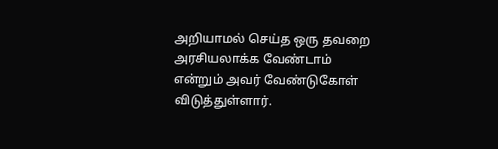அறியாமல் செய்த ஒரு தவறை அரசியலாக்க வேண்டாம் என்றும் அவர் வேண்டுகோள் விடுத்துள்ளார்.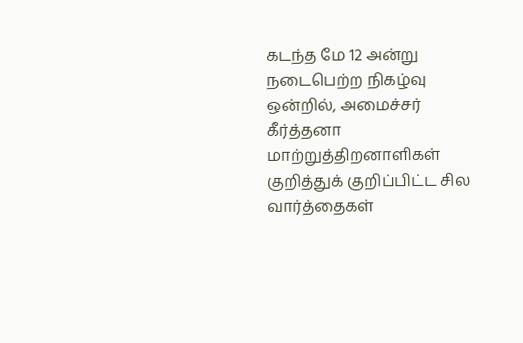கடந்த மே 12 அன்று நடைபெற்ற நிகழ்வு ஒன்றில், அமைச்சர் கீர்த்தனா மாற்றுத்திறனாளிகள் குறித்துக் குறிப்பிட்ட சில வார்த்தைகள்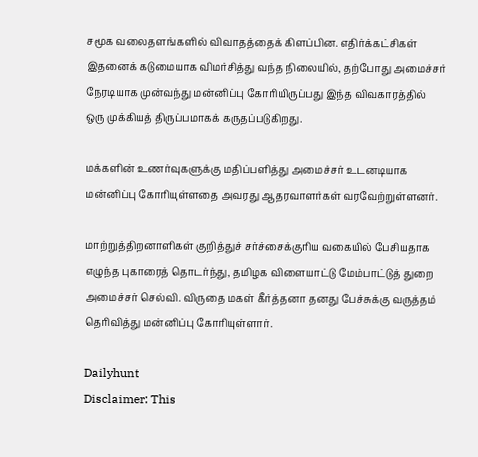சமூக வலைதளங்களில் விவாதத்தைக் கிளப்பின. எதிர்க்கட்சிகள் இதனைக் கடுமையாக விமர்சித்து வந்த நிலையில், தற்போது அமைச்சர் நேரடியாக முன்வந்து மன்னிப்பு கோரியிருப்பது இந்த விவகாரத்தில் ஒரு முக்கியத் திருப்பமாகக் கருதப்படுகிறது.

மக்களின் உணர்வுகளுக்கு மதிப்பளித்து அமைச்சர் உடனடியாக மன்னிப்பு கோரியுள்ளதை அவரது ஆதரவாளர்கள் வரவேற்றுள்ளனர்.

மாற்றுத்திறனாளிகள் குறித்துச் சர்ச்சைக்குரிய வகையில் பேசியதாக எழுந்த புகாரைத் தொடர்ந்து, தமிழக விளையாட்டு மேம்பாட்டுத் துறை அமைச்சர் செல்வி. விருதை மகள் கீர்த்தனா தனது பேச்சுக்கு வருத்தம் தெரிவித்து மன்னிப்பு கோரியுள்ளார்.

Dailyhunt
Disclaimer: This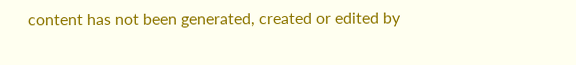content has not been generated, created or edited by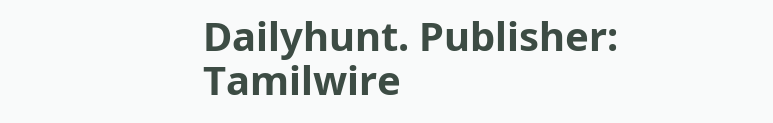Dailyhunt. Publisher: Tamilwire